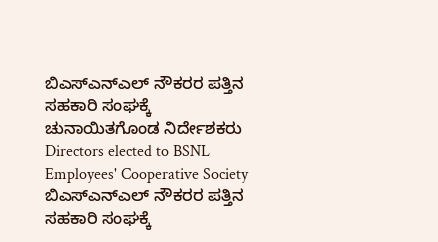ಬಿಎಸ್ಎನ್ಎಲ್ ನೌಕರರ ಪತ್ತಿನ ಸಹಕಾರಿ ಸಂಘಕ್ಕೆ ಚುನಾಯಿತಗೊಂಡ ನಿರ್ದೇಶಕರು
Directors elected to BSNL Employees' Cooperative Society
ಬಿಎಸ್ಎನ್ಎಲ್ ನೌಕರರ ಪತ್ತಿನ ಸಹಕಾರಿ ಸಂಘಕ್ಕೆ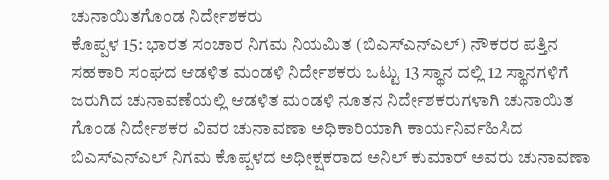ಚುನಾಯಿತಗೊಂಡ ನಿರ್ದೇಶಕರು
ಕೊಪ್ಪಳ 15: ಭಾರತ ಸಂಚಾರ ನಿಗಮ ನಿಯಮಿತ (ಬಿಎಸ್ಎನ್ಎಲ್) ನೌಕರರ ಪತ್ತಿನ ಸಹಕಾರಿ ಸಂಘದ ಆಡಳಿತ ಮಂಡಳಿ ನಿರ್ದೇಶಕರು ಒಟ್ಟು 13 ಸ್ಥಾನ ದಲ್ಲಿ 12 ಸ್ಥಾನಗಳಿಗೆ ಜರುಗಿದ ಚುನಾವಣೆಯಲ್ಲಿ ಆಡಳಿತ ಮಂಡಳಿ ನೂತನ ನಿರ್ದೇಶಕರುಗಳಾಗಿ ಚುನಾಯಿತ ಗೊಂಡ ನಿರ್ದೇಶಕರ ವಿವರ ಚುನಾವಣಾ ಅಧಿಕಾರಿಯಾಗಿ ಕಾರ್ಯನಿರ್ವಹಿಸಿದ ಬಿಎಸ್ಎನ್ಎಲ್ ನಿಗಮ ಕೊಪ್ಪಳದ ಅಧೀಕ್ಷಕರಾದ ಅನಿಲ್ ಕುಮಾರ್ ಅವರು ಚುನಾವಣಾ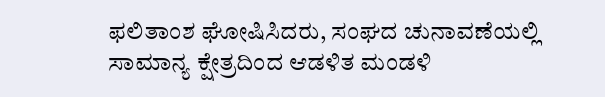ಫಲಿತಾಂಶ ಘೋಷಿಸಿದರು, ಸಂಘದ ಚುನಾವಣೆಯಲ್ಲಿ ಸಾಮಾನ್ಯ ಕ್ಷೇತ್ರದಿಂದ ಆಡಳಿತ ಮಂಡಳಿ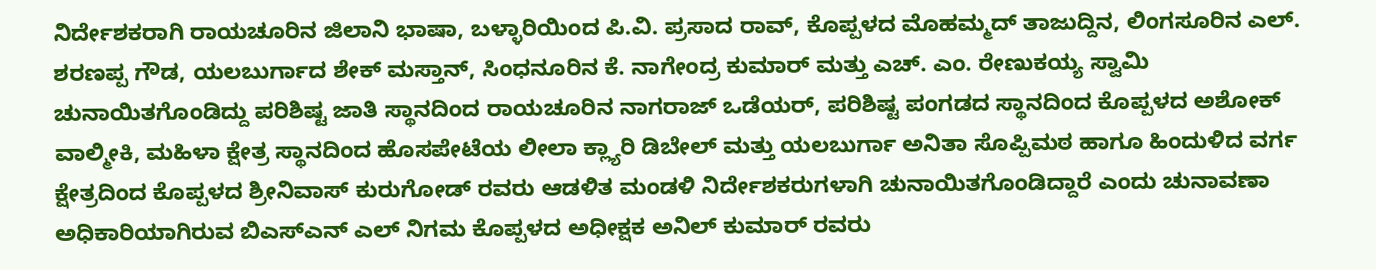ನಿರ್ದೇಶಕರಾಗಿ ರಾಯಚೂರಿನ ಜಿಲಾನಿ ಭಾಷಾ, ಬಳ್ಳಾರಿಯಿಂದ ಪಿ.ವಿ. ಪ್ರಸಾದ ರಾವ್, ಕೊಪ್ಪಳದ ಮೊಹಮ್ಮದ್ ತಾಜುದ್ದಿನ, ಲಿಂಗಸೂರಿನ ಎಲ್. ಶರಣಪ್ಪ ಗೌಡ, ಯಲಬುರ್ಗಾದ ಶೇಕ್ ಮಸ್ತಾನ್, ಸಿಂಧನೂರಿನ ಕೆ. ನಾಗೇಂದ್ರ ಕುಮಾರ್ ಮತ್ತು ಎಚ್. ಎಂ. ರೇಣುಕಯ್ಯ ಸ್ವಾಮಿ ಚುನಾಯಿತಗೊಂಡಿದ್ದು ಪರಿಶಿಷ್ಟ ಜಾತಿ ಸ್ಥಾನದಿಂದ ರಾಯಚೂರಿನ ನಾಗರಾಜ್ ಒಡೆಯರ್, ಪರಿಶಿಷ್ಟ ಪಂಗಡದ ಸ್ಥಾನದಿಂದ ಕೊಪ್ಪಳದ ಅಶೋಕ್ ವಾಲ್ಮೀಕಿ, ಮಹಿಳಾ ಕ್ಷೇತ್ರ ಸ್ಥಾನದಿಂದ ಹೊಸಪೇಟೆಯ ಲೀಲಾ ಕ್ಲ್ಯಾರಿ ಡಿಬೇಲ್ ಮತ್ತು ಯಲಬುರ್ಗಾ ಅನಿತಾ ಸೊಪ್ಪಿಮಠ ಹಾಗೂ ಹಿಂದುಳಿದ ವರ್ಗ ಕ್ಷೇತ್ರದಿಂದ ಕೊಪ್ಪಳದ ಶ್ರೀನಿವಾಸ್ ಕುರುಗೋಡ್ ರವರು ಆಡಳಿತ ಮಂಡಳಿ ನಿರ್ದೇಶಕರುಗಳಾಗಿ ಚುನಾಯಿತಗೊಂಡಿದ್ದಾರೆ ಎಂದು ಚುನಾವಣಾ ಅಧಿಕಾರಿಯಾಗಿರುವ ಬಿಎಸ್ಎನ್ ಎಲ್ ನಿಗಮ ಕೊಪ್ಪಳದ ಅಧೀಕ್ಷಕ ಅನಿಲ್ ಕುಮಾರ್ ರವರು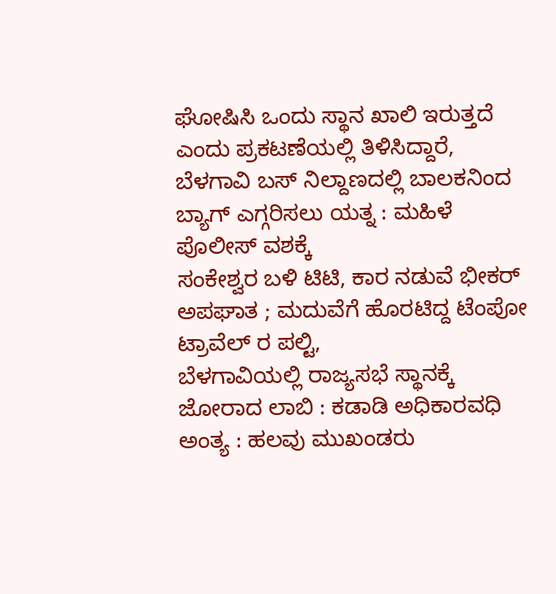ಘೋಷಿಸಿ ಒಂದು ಸ್ಥಾನ ಖಾಲಿ ಇರುತ್ತದೆ ಎಂದು ಪ್ರಕಟಣೆಯಲ್ಲಿ ತಿಳಿಸಿದ್ದಾರೆ,
ಬೆಳಗಾವಿ ಬಸ್ ನಿಲ್ದಾಣದಲ್ಲಿ ಬಾಲಕನಿಂದ ಬ್ಯಾಗ್ ಎಗ್ಗರಿಸಲು ಯತ್ನ : ಮಹಿಳೆ ಪೊಲೀಸ್ ವಶಕ್ಕೆ
ಸಂಕೇಶ್ವರ ಬಳಿ ಟಿಟಿ, ಕಾರ ನಡುವೆ ಭೀಕರ್ ಅಪಘಾತ ; ಮದುವೆಗೆ ಹೊರಟಿದ್ದ ಟೆಂಪೋ ಟ್ರಾವೆಲ್ ರ ಪಲ್ಟಿ,
ಬೆಳಗಾವಿಯಲ್ಲಿ ರಾಜ್ಯಸಭೆ ಸ್ಥಾನಕ್ಕೆ ಜೋರಾದ ಲಾಬಿ : ಕಡಾಡಿ ಅಧಿಕಾರವಧಿ ಅಂತ್ಯ : ಹಲವು ಮುಖಂಡರು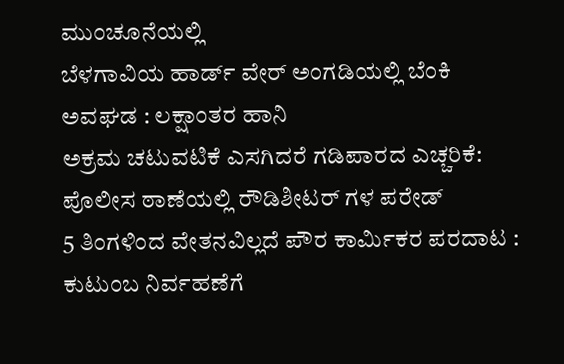ಮುಂಚೂನೆಯಲ್ಲಿ
ಬೆಳಗಾವಿಯ ಹಾರ್ಡ್ ವೇರ್ ಅಂಗಡಿಯಲ್ಲಿ ಬೆಂಕಿ ಅವಘಡ : ಲಕ್ಷಾಂತರ ಹಾನಿ
ಅಕ್ರಮ ಚಟುವಟಿಕೆ ಎಸಗಿದರೆ ಗಡಿಪಾರದ ಎಚ್ಚರಿಕೆ: ಪೊಲೀಸ ಠಾಣೆಯಲ್ಲಿ ರೌಡಿಶೀಟರ್ ಗಳ ಪರೇಡ್
5 ತಿಂಗಳಿಂದ ವೇತನವಿಲ್ಲದೆ ಪೌರ ಕಾರ್ಮಿಕರ ಪರದಾಟ : ಕುಟುಂಬ ನಿರ್ವಹಣೆಗೆ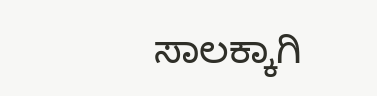ಸಾಲಕ್ಕಾಗಿ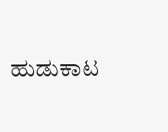ಹುಡುಕಾಟ